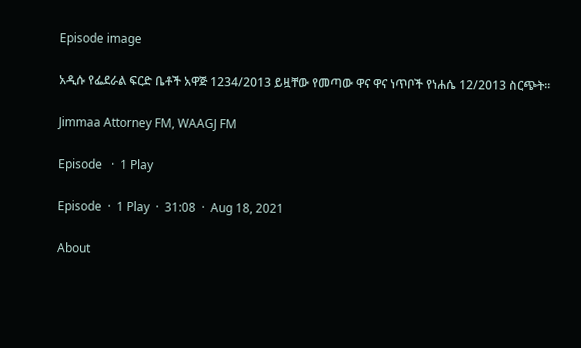Episode image

አዲሱ የፌደራል ፍርድ ቤቶች አዋጅ 1234/2013 ይዟቸው የመጣው ዋና ዋና ነጥቦች የነሐሴ 12/2013 ስርጭት።

Jimmaa Attorney FM, WAAGJ FM

Episode   ·  1 Play

Episode  ·  1 Play  ·  31:08  ·  Aug 18, 2021

About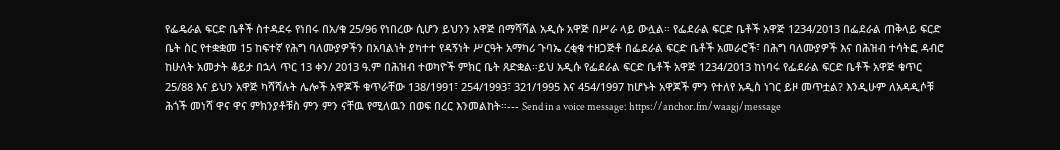የፌዴራል ፍርድ ቤቶች ስተዳደሩ የነበሩ በአ/ቁ 25/96 የነበረው ሲሆን ይህንን አዋጅ በማሻሻል አዲሱ አዋጅ በሥራ ላይ ውሏል። የፌደራል ፍርድ ቤቶች አዋጅ 1234/2013 በፌደራል ጠቅላይ ፍርድ ቤት ስር የተቋቋመ 15 ከፍተኛ የሕግ ባለሙያዎችን በአባልነት ያካተተ የዳኝነት ሥርዓት አማካሪ ጉባኤ ረቂቁ ተዘጋጅቶ በፌደራል ፍርድ ቤቶች አመራሮች፣ በሕግ ባለሙያዎች እና በሕዝብ ተሳትፎ ዳብሮ ከሁለት አመታት ቆይታ በኋላ ጥር 13 ቀን/ 2013 ዓ.ም በሕዝብ ተወካዮች ምክር ቤት ጸድቋል።ይህ አዲሱ የፌደራል ፍርድ ቤቶች አዋጅ 1234/2013 ከነባሩ የፌደራል ፍርድ ቤቶች አዋጅ ቁጥር 25/88 እና ይህን አዋጅ ካሻሻሉት ሌሎች አዋጆች ቁጥራቸው 138/1991፣ 254/1993፣ 321/1995 እና 454/1997 ከሆኑት አዋጆች ምን የተለየ አዲስ ነገር ይዞ መጥቷል? እንዲሁም ለአዳዲሶቹ ሕጎች መነሻ ዋና ዋና ምክንያቶቹስ ምን ምን ናቸዉ የሚለዉን በወፍ በረር እንመልከት።--- Send in a voice message: https://anchor.fm/waagj/message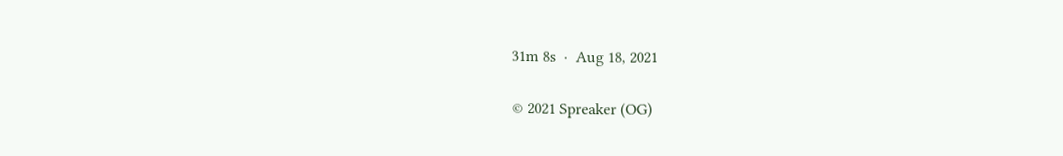31m 8s  ·  Aug 18, 2021

© 2021 Spreaker (OG)